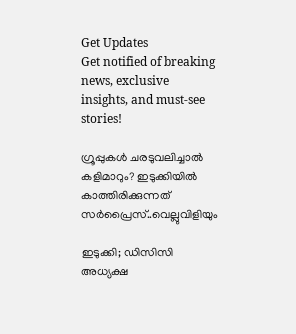Get Updates
Get notified of breaking news, exclusive insights, and must-see stories!

ഗ്രൂപ്പുകൾ ചരടുവലിച്ചാൽ കളിമാറും? ഇടുക്കിയിൽ കാത്തിരിക്കുന്നത് സർപ്രൈസ്..വെല്ലുവിളിയും

ഇടുക്കി; ഡിസിസി അധ്യക്ഷ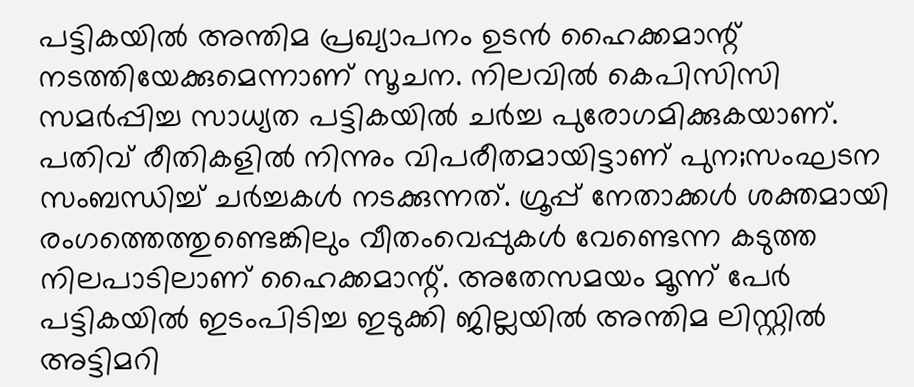പട്ടികയിൽ അന്തിമ പ്രഖ്യാപനം ഉടൻ ഹൈക്കമാന്റ് നടത്തിയേക്കുമെന്നാണ് സൂചന. നിലവിൽ കെപിസിസി സമർപ്പിച്ച സാധ്യത പട്ടികയിൽ ചർച്ച പുരോഗമിക്കുകയാണ്. പതിവ് രീതികളിൽ നിന്നും വിപരീതമായിട്ടാണ് പുന;സംഘടന സംബന്ധിച്ച് ചർച്ചകൾ നടക്കുന്നത്. ഗ്രൂപ്പ് നേതാക്കൾ ശക്തമായി രംഗത്തെത്തുണ്ടെങ്കിലും വീതംവെപ്പുകൾ വേണ്ടെന്ന കടുത്ത നിലപാടിലാണ് ഹൈക്കമാന്റ്. അതേസമയം മൂന്ന് പേർ പട്ടികയിൽ ഇടംപിടിച്ച ഇടുക്കി ജില്ലയിൽ അന്തിമ ലിസ്റ്റിൽ അട്ടിമറി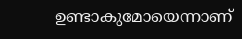ഉണ്ടാകുമോയെന്നാണ്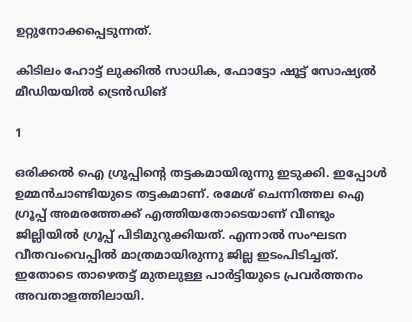ഉറ്റുനോക്കപ്പെടുന്നത്.

കിടിലം ഹോട്ട് ലുക്കിൽ സാധിക, ഫോട്ടോ ഷൂട്ട് സോഷ്യൽ മീഡിയയിൽ ട്രെൻഡിങ്

1

ഒരിക്കൽ ഐ ഗ്രൂപ്പിന്റെ തട്ടകമായിരുന്നു ഇടുക്കി. ഇപ്പോൾ ഉമ്മൻചാണ്ടിയുടെ തട്ടകമാണ്. രമേശ് ചെന്നിത്തല ഐ ഗ്രൂപ്പ് അമരത്തേക്ക് എത്തിയതോടെയാണ് വീണ്ടും ജില്ലിയിൽ ഗ്രൂപ്പ് പിടിമുറുക്കിയത്. എന്നാൽ സംഘടന വീതവംവെപ്പിൽ മാത്രമായിരുന്നു ജില്ല ഇടംപിടിച്ചത്. ഇതോടെ താഴെതട്ട് മുതലുള്ള പാർട്ടിയുടെ പ്രവർത്തനം അവതാളത്തിലായി.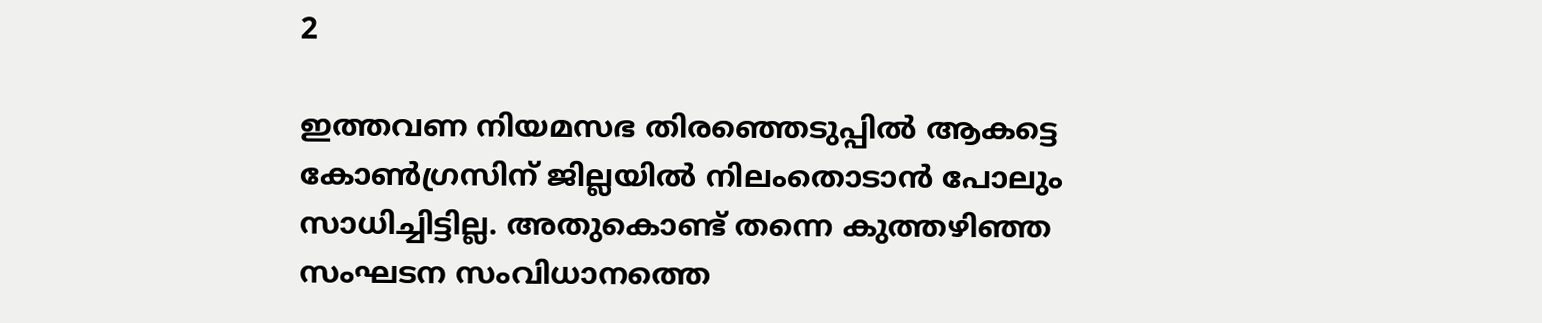2

ഇത്തവണ നിയമസഭ തിരഞ്ഞെടുപ്പിൽ ആകട്ടെ കോൺഗ്രസിന് ജില്ലയിൽ നിലംതൊടാൻ പോലും സാധിച്ചിട്ടില്ല. അതുകൊണ്ട് തന്നെ കുത്തഴിഞ്ഞ സംഘടന സംവിധാനത്തെ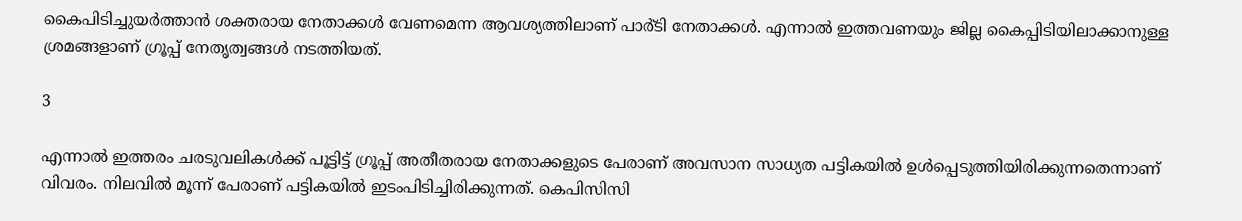കൈപിടിച്ചുയർത്താൻ ശക്തരായ നേതാക്കൾ വേണമെന്ന ആവശ്യത്തിലാണ് പാർ്ടി നേതാക്കൾ. എന്നാൽ ഇത്തവണയും ജില്ല കൈപ്പിടിയിലാക്കാനുള്ള ശ്രമങ്ങളാണ് ഗ്രൂപ്പ് നേതൃത്വങ്ങൾ നടത്തിയത്.

3

എന്നാൽ ഇത്തരം ചരടുവലികൾക്ക് പൂട്ടിട്ട് ഗ്രൂപ്പ് അതീതരായ നേതാക്കളുടെ പേരാണ് അവസാന സാധ്യത പട്ടികയിൽ ഉൾപ്പെടുത്തിയിരിക്കുന്നതെന്നാണ് വിവരം. നിലവിൽ മൂന്ന് പേരാണ് പട്ടികയിൽ ഇടംപിടിച്ചിരിക്കുന്നത്. കെപിസിസി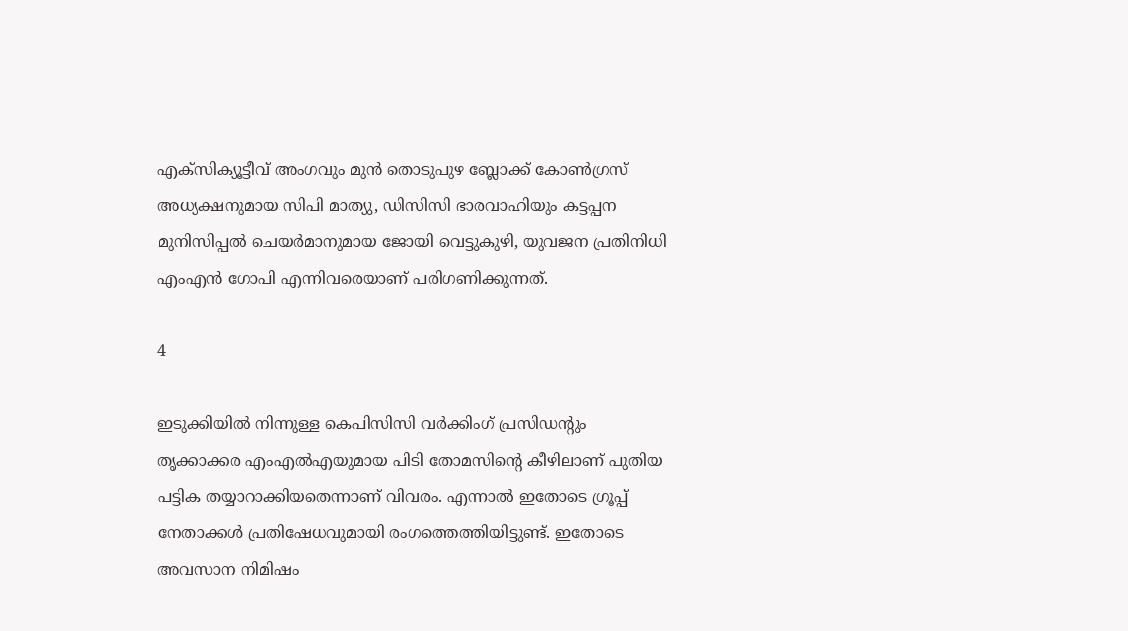എക്സിക്യൂട്ടീവ് അംഗവും മുൻ തൊടുപുഴ ബ്ലോക്ക് കോൺഗ്രസ് അധ്യക്ഷനുമായ സിപി മാത്യു, ഡിസിസി ഭാരവാഹിയും കട്ടപ്പന മുനിസിപ്പൽ ചെയർമാനുമായ ജോയി വെട്ടുകുഴി, യുവജന പ്രതിനിധി എംഎൻ ഗോപി എന്നിവരെയാണ് പരിഗണിക്കുന്നത്.

4

ഇടുക്കിയിൽ നിന്നുള്ള കെപിസിസി വർക്കിംഗ് പ്രസിഡന്റും തൃക്കാക്കര എംഎൽഎയുമായ പിടി തോമസിന്റെ കീഴിലാണ് പുതിയ പട്ടിക തയ്യാറാക്കിയതെന്നാണ് വിവരം. എന്നാൽ ഇതോടെ ഗ്രൂപ്പ് നേതാക്കൾ പ്രതിഷേധവുമായി രംഗത്തെത്തിയിട്ടുണ്ട്. ഇതോടെ അവസാന നിമിഷം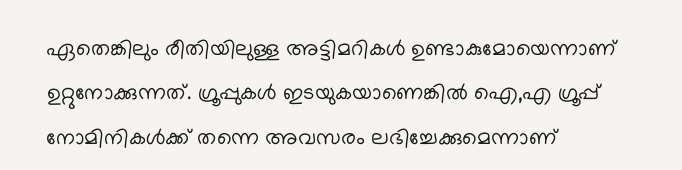ഏതെങ്കിലും രീതിയിലുള്ള അട്ടിമറികൾ ഉണ്ടാകുമോയെന്നാണ് ഉറ്റുനോക്കുന്നത്. ഗ്രൂപ്പുകൾ ഇടയുകയാണെങ്കിൽ ഐ,എ ഗ്രൂപ്പ് നോമിനികൾക്ക് തന്നെ അവസരം ലഭിച്ചേക്കുമെന്നാണ്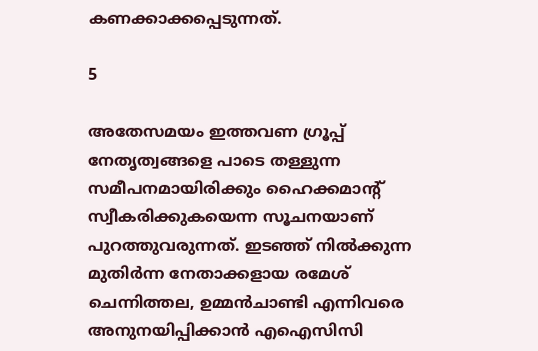കണക്കാക്കപ്പെടുന്നത്.

5

അതേസമയം ഇത്തവണ ഗ്രൂപ്പ് നേതൃത്വങ്ങളെ പാടെ തള്ളുന്ന സമീപനമായിരിക്കും ഹൈക്കമാന്റ് സ്വീകരിക്കുകയെന്ന സൂചനയാണ് പുറത്തുവരുന്നത്. ഇടഞ്ഞ് നിൽക്കുന്ന മുതിർന്ന നേതാക്കളായ രമേശ് ചെന്നിത്തല, ഉമ്മൻചാണ്ടി എന്നിവരെ അനുനയിപ്പിക്കാൻ എഐസിസി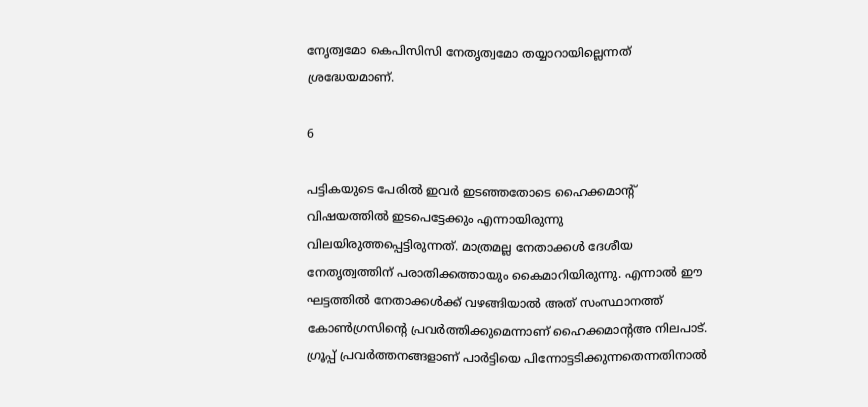നേൃത്വമോ കെപിസിസി നേതൃത്വമോ തയ്യാറായില്ലെന്നത് ശ്രദ്ധേയമാണ്.

6

പട്ടികയുടെ പേരിൽ ഇവർ ഇടഞ്ഞതോടെ ഹൈക്കമാന്റ് വിഷയത്തിൽ ഇടപെട്ടേക്കും എന്നായിരുന്നു വിലയിരുത്തപ്പെട്ടിരുന്നത്. മാത്രമല്ല നേതാക്കൾ ദേശീയ നേതൃത്വത്തിന് പരാതിക്കത്തായും കൈമാറിയിരുന്നു. എന്നാൽ ഈ ഘട്ടത്തിൽ നേതാക്കൾക്ക് വഴങ്ങിയാൽ അത് സംസ്ഥാനത്ത് കോൺഗ്രസിന്റെ പ്രവർത്തിക്കുമെന്നാണ് ഹൈക്കമാന്റഅ നിലപാട്. ഗ്രൂപ്പ് പ്രവർത്തനങ്ങളാണ് പാർട്ടിയെ പിന്നോട്ടടിക്കുന്നതെന്നതിനാൽ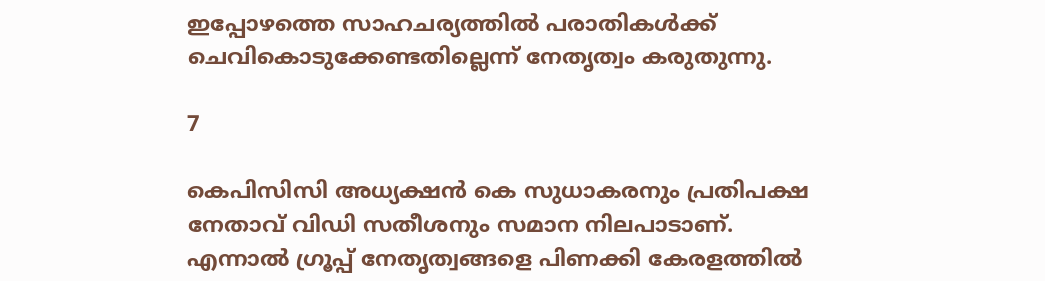ഇപ്പോഴത്തെ സാഹചര്യത്തിൽ പരാതികൾക്ക് ചെവികൊടുക്കേണ്ടതില്ലെന്ന് നേതൃത്വം കരുതുന്നു.

7

കെപിസിസി അധ്യക്ഷൻ കെ സുധാകരനും പ്രതിപക്ഷ നേതാവ് വിഡി സതീശനും സമാന നിലപാടാണ്. എന്നാൽ ഗ്രൂപ്പ് നേതൃത്വങ്ങളെ പിണക്കി കേരളത്തിൽ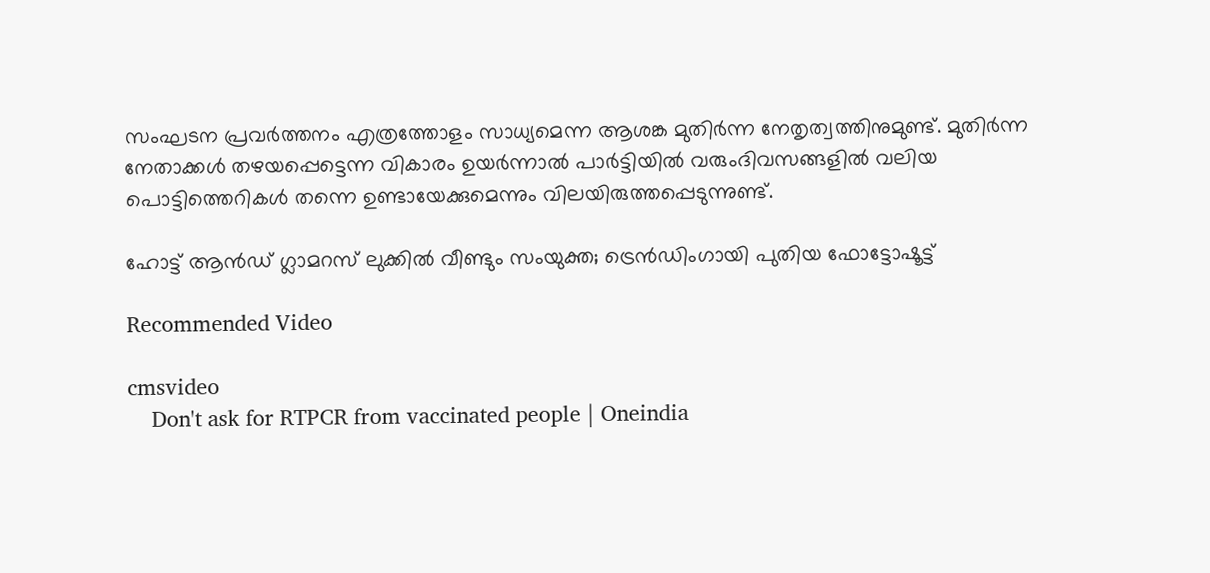സംഘടന പ്രവർത്തനം എത്രത്തോളം സാധ്യമെന്ന ആശങ്ക മുതിർന്ന നേതൃത്വത്തിനുമുണ്ട്. മുതിർന്ന നേതാക്കൾ തഴയപ്പെട്ടെന്ന വികാരം ഉയർന്നാൽ പാർട്ടിയിൽ വരുംദിവസങ്ങളിൽ വലിയ പൊട്ടിത്തെറികൾ തന്നെ ഉണ്ടായേക്കുമെന്നും വിലയിരുത്തപ്പെടുന്നുണ്ട്.

ഹോട്ട് ആന്‍ഡ് ഗ്ലാമറസ് ലുക്കില്‍ വീണ്ടും സംയുക്ത; ട്രെന്‍ഡിംഗായി പുതിയ ഫോട്ടോഷൂട്ട്

Recommended Video

cmsvideo
    Don't ask for RTPCR from vaccinated people | Oneindia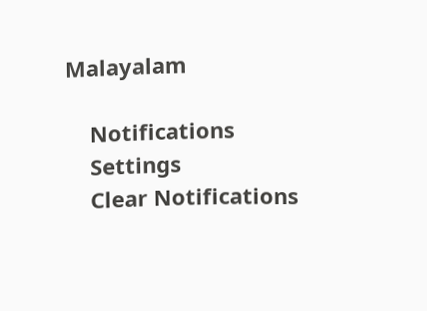Malayalam

    Notifications
    Settings
    Clear Notifications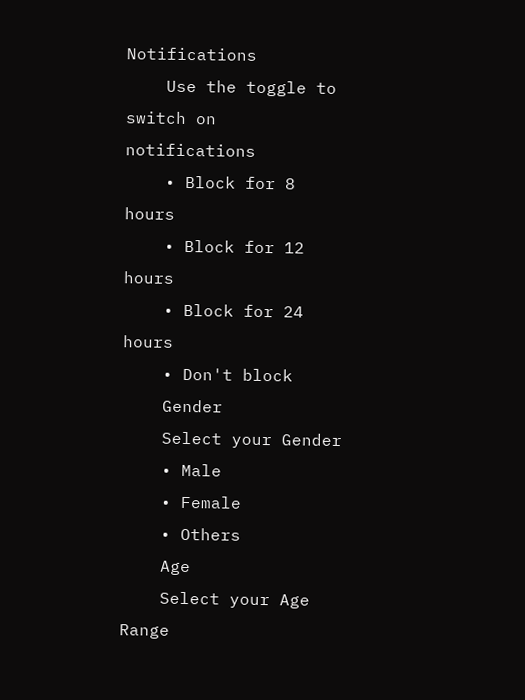Notifications
    Use the toggle to switch on notifications
    • Block for 8 hours
    • Block for 12 hours
    • Block for 24 hours
    • Don't block
    Gender
    Select your Gender
    • Male
    • Female
    • Others
    Age
    Select your Age Range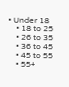• Under 18
    • 18 to 25
    • 26 to 35
    • 36 to 45
    • 45 to 55
    • 55+